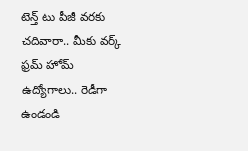టెన్త్ టు పీజీ వరకు చదివారా.. మీకు వర్క్ ఫ్రమ్ హోమ్ ఉద్యోగాలు.. రెడీగా ఉండండి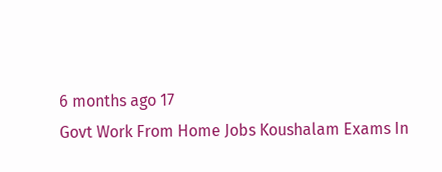6 months ago 17
Govt Work From Home Jobs Koushalam Exams In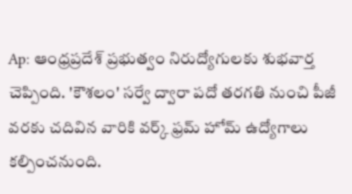Ap: ఆంధ్రప్రదేశ్ ప్రభుత్వం నిరుద్యోగులకు శుభవార్త చెప్పింది. 'కౌశలం' సర్వే ద్వారా పదో తరగతి నుంచి పీజీ వరకు చదివిన వారికి వర్క్ ఫ్రమ్ హోమ్ ఉద్యోగాలు కల్పించనుంది.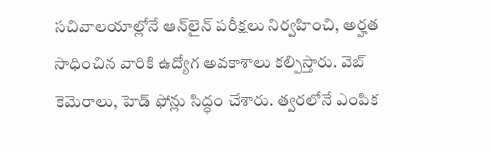సచివాలయాల్లోనే ఆన్‌లైన్ పరీక్షలు నిర్వహించి, అర్హత సాధించిన వారికి ఉద్యోగ అవకాశాలు కల్పిస్తారు. వెబ్‌ కెమెరాలు, హెడ్‌ ఫోన్లు సిద్ధం చేశారు. త్వరలోనే ఎంపిక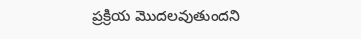ప్రక్రియ మొదలవుతుందని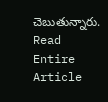చెబుతున్నారు.
Read Entire Article